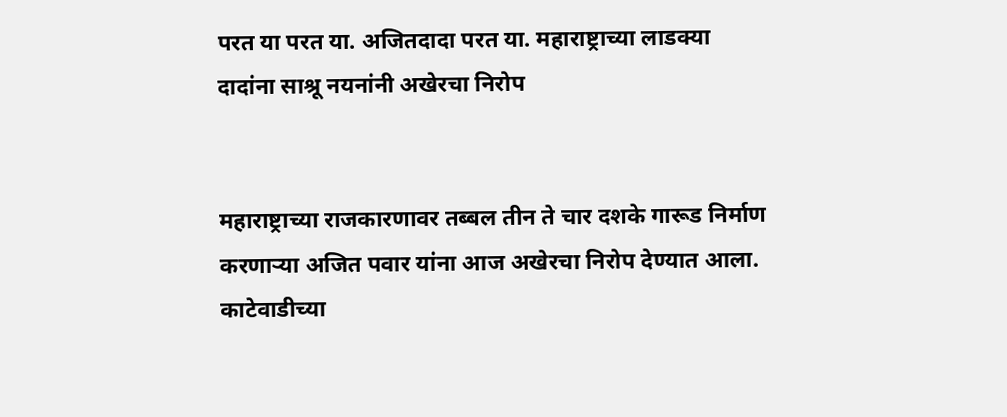परत या परत या. अजितदादा परत या. महाराष्ट्राच्या लाडक्या दादांना साश्रू नयनांनी अखेरचा निरोप


महाराष्ट्राच्या राजकारणावर तब्बल तीन ते चार दशके गारूड निर्माण करणाऱ्या अजित पवार यांना आज अखेरचा निरोप देण्यात आला. काटेवाडीच्या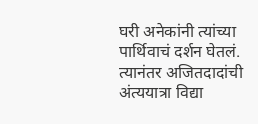घरी अनेकांनी त्यांच्या पार्थिवाचं दर्शन घेतलं. त्यानंतर अजितदादांची अंत्ययात्रा विद्या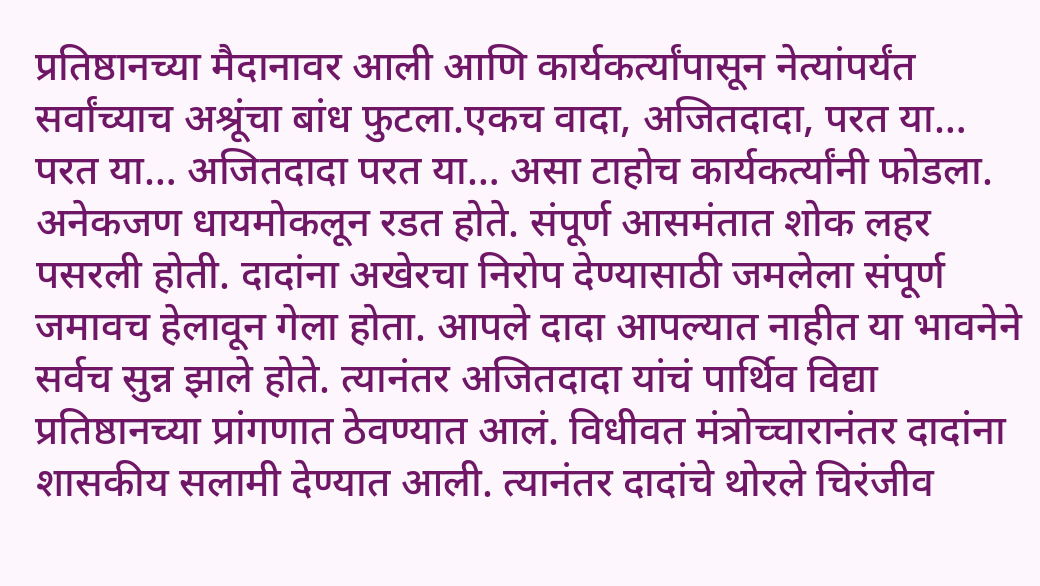प्रतिष्ठानच्या मैदानावर आली आणि कार्यकर्त्यांपासून नेत्यांपर्यंत सर्वांच्याच अश्रूंचा बांध फुटला.एकच वादा, अजितदादा, परत या… परत या… अजितदादा परत या… असा टाहोच कार्यकर्त्यांनी फोडला. अनेकजण धायमोकलून रडत होते. संपूर्ण आसमंतात शोक लहर पसरली होती. दादांना अखेरचा निरोप देण्यासाठी जमलेला संपूर्ण जमावच हेलावून गेला होता. आपले दादा आपल्यात नाहीत या भावनेने सर्वच सुन्न झाले होते. त्यानंतर अजितदादा यांचं पार्थिव विद्या प्रतिष्ठानच्या प्रांगणात ठेवण्यात आलं. विधीवत मंत्रोच्चारानंतर दादांना शासकीय सलामी देण्यात आली. त्यानंतर दादांचे थोरले चिरंजीव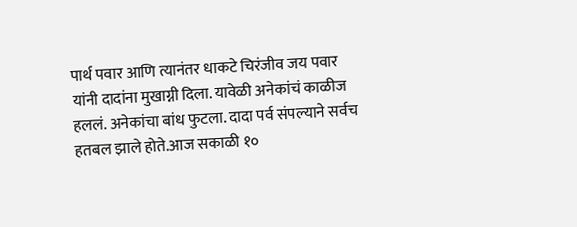पार्थ पवार आणि त्यानंतर धाकटे चिरंजीव जय पवार यांनी दादांना मुखाग्नी दिला. यावेळी अनेकांचं काळीज हललं. अनेकांचा बांध फुटला. दादा पर्व संपल्याने सर्वच हतबल झाले होते.आज सकाळी १०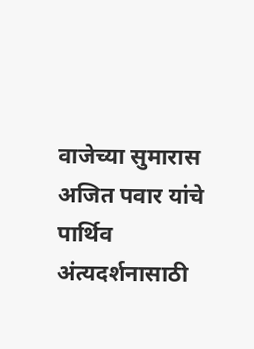वाजेच्या सुमारास अजित पवार यांचे पार्थिव अंत्यदर्शनासाठी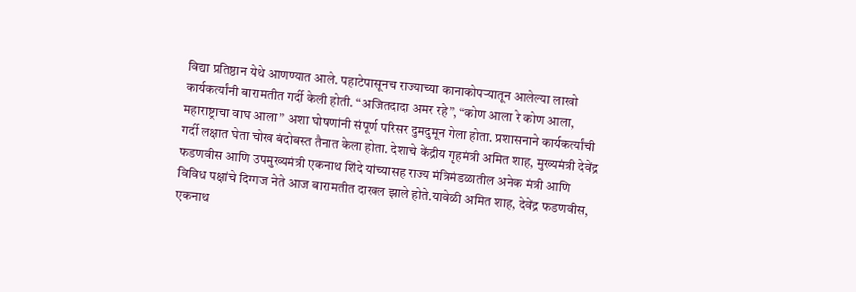विद्या प्रतिष्ठान येथे आणण्यात आले. पहाटेपासूनच राज्याच्या कानाकोपऱ्यातून आलेल्या लाखो कार्यकर्त्यांनी बारामतीत गर्दी केली होती. “अजितदादा अमर रहे”, “कोण आला रे कोण आला, महाराष्ट्राचा वाघ आला” अशा घोषणांनी संपूर्ण परिसर दुमदुमून गेला होता. प्रशासनाने कार्यकर्त्यांची गर्दी लक्षात घेता चोख बंदोबस्त तैनात केला होता. देशाचे केंद्रीय गृहमंत्री अमित शाह, मुख्यमंत्री देवेंद्र फडणवीस आणि उपमुख्यमंत्री एकनाथ शिंदे यांच्यासह राज्य मंत्रिमंडळातील अनेक मंत्री आणि विविध पक्षांचे दिग्गज नेते आज बारामतीत दाखल झाले होते.यावेळी अमित शाह, देवेंद्र फडणवीस, एकनाथ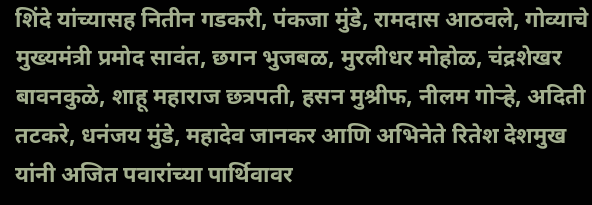शिंदे यांच्यासह नितीन गडकरी, पंकजा मुंडे, रामदास आठवले, गोव्याचे मुख्यमंत्री प्रमोद सावंत, छगन भुजबळ, मुरलीधर मोहोळ, चंद्रशेखर बावनकुळे, शाहू महाराज छत्रपती, हसन मुश्रीफ, नीलम गोऱ्हे, अदिती तटकरे, धनंजय मुंडे, महादेव जानकर आणि अभिनेते रितेश देशमुख यांनी अजित पवारांच्या पार्थिवावर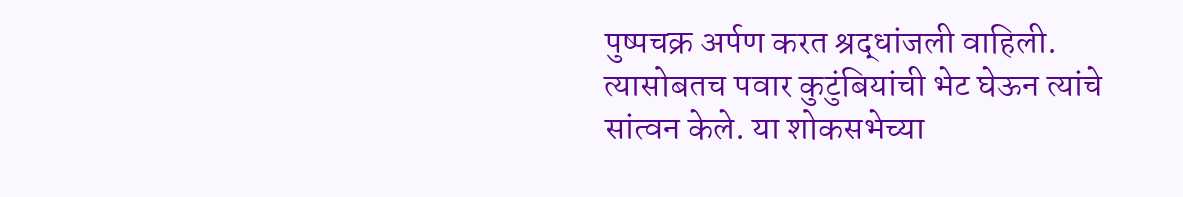पुष्पचक्र अर्पण करत श्रद्धांजली वाहिली. त्यासोबतच पवार कुटुंबियांची भेट घेऊन त्यांचे सांत्वन केले. या शोकसभेच्या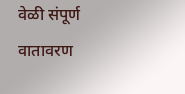वेळी संपूर्ण वातावरण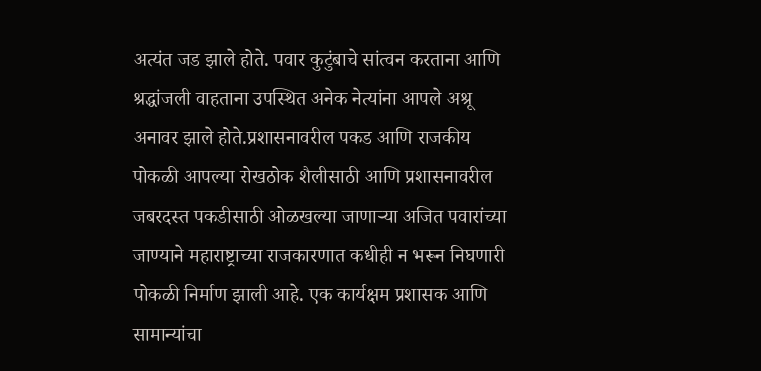अत्यंत जड झाले होते. पवार कुटुंबाचे सांत्वन करताना आणि श्रद्धांजली वाहताना उपस्थित अनेक नेत्यांना आपले अश्रू अनावर झाले होते.प्रशासनावरील पकड आणि राजकीय पोकळी आपल्या रोखठोक शैलीसाठी आणि प्रशासनावरील जबरदस्त पकडीसाठी ओळखल्या जाणाऱ्या अजित पवारांच्या जाण्याने महाराष्ट्राच्या राजकारणात कधीही न भरून निघणारी पोकळी निर्माण झाली आहे. एक कार्यक्षम प्रशासक आणि सामान्यांचा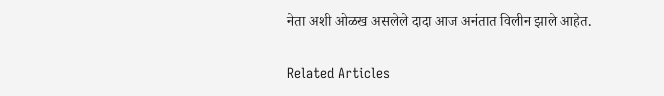नेता अशी ओळख असलेले दादा आज अनंतात विलीन झाले आहेत.

Related Articles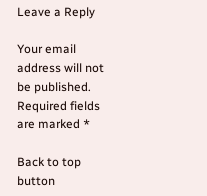Leave a Reply

Your email address will not be published. Required fields are marked *

Back to top button